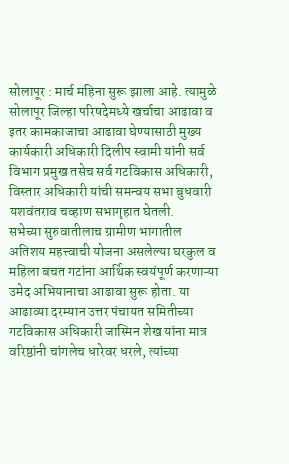सोलापूर : मार्च महिना सुरू झाला आहे. त्यामुळे सोलापूर जिल्हा परिषदेमध्ये खर्चाचा आढावा व इतर कामकाजाचा आढावा घेण्यासाठी मुख्य कार्यकारी अधिकारी दिलीप स्वामी यांनी सर्व विभाग प्रमुख तसेच सर्व गटविकास अधिकारी, विस्तार अधिकारी यांची समन्वय सभा बुधवारी यशवंतराव चव्हाण सभागृहात घेतली.
सभेच्या सुरुवातीलाच ग्रामीण भागातील अतिशय महत्त्वाची योजना असलेल्या घरकुल व महिला बचत गटांना आर्थिक स्वयंपूर्ण करणाऱ्या उमेद अभियानाचा आढावा सुरू होता. या आढाव्या दरम्यान उत्तर पंचायत समितीच्या गटविकास अधिकारी जास्मिन शेख यांना मात्र वरिष्ठांनी चांगलेच धारेवर धरले, त्यांच्या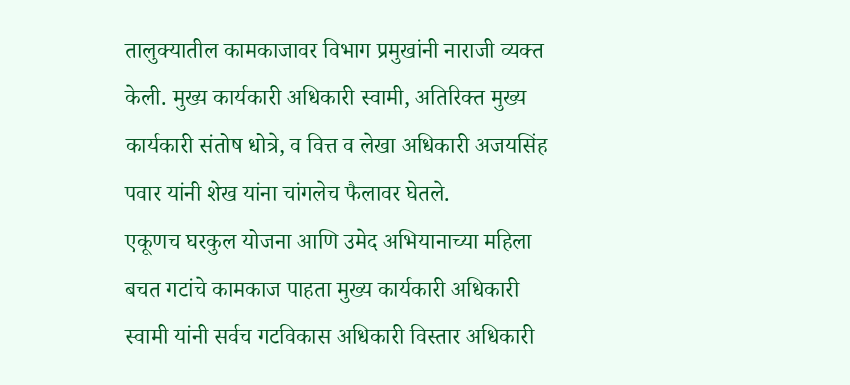तालुक्यातील कामकाजावर विभाग प्रमुखांनी नाराजी व्यक्त केली. मुख्य कार्यकारी अधिकारी स्वामी, अतिरिक्त मुख्य कार्यकारी संतोष धोत्रे, व वित्त व लेखा अधिकारी अजयसिंह पवार यांनी शेख यांना चांगलेच फैलावर घेतले.
एकूणच घरकुल योजना आणि उमेद अभियानाच्या महिला बचत गटांचे कामकाज पाहता मुख्य कार्यकारी अधिकारी स्वामी यांनी सर्वच गटविकास अधिकारी विस्तार अधिकारी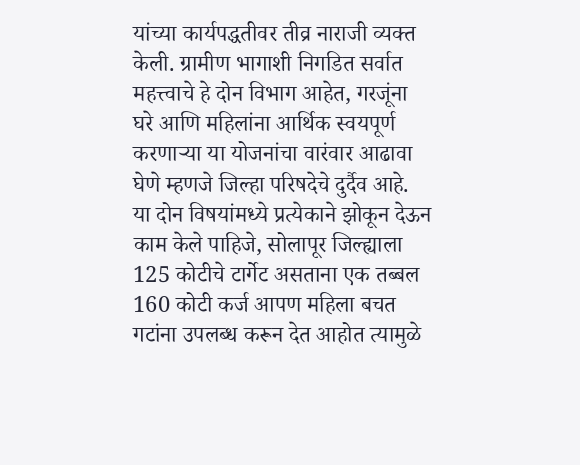यांच्या कार्यपद्धतीवर तीव्र नाराजी व्यक्त केली. ग्रामीण भागाशी निगडित सर्वात महत्त्वाचे हे दोन विभाग आहेत, गरजूंना घरे आणि महिलांना आर्थिक स्वयपूर्ण करणाऱ्या या योजनांचा वारंवार आढावा घेणे म्हणजे जिल्हा परिषदेचे दुर्दैव आहे.
या दोन विषयांमध्ये प्रत्येकाने झोकून देऊन काम केले पाहिजे, सोलापूर जिल्ह्याला 125 कोटीचे टार्गेट असताना एक तब्बल 160 कोटी कर्ज आपण महिला बचत गटांना उपलब्ध करून देत आहोत त्यामुळे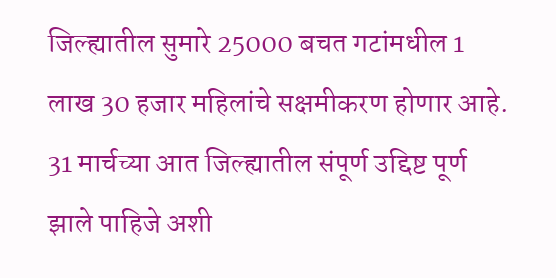जिल्ह्यातील सुमारे 25000 बचत गटांमधील 1 लाख 30 हजार महिलांचे सक्षमीकरण होणार आहे. 31 मार्चच्या आत जिल्ह्यातील संपूर्ण उद्दिष्ट पूर्ण झाले पाहिजे अशी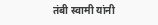तंबी स्वामी यांनी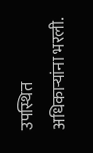उपस्थित अधिकाऱ्यांना भरली.